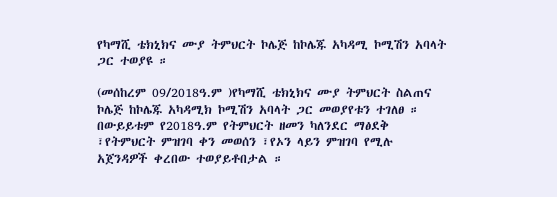የካማሺ ቴክኒክና ሙያ ትምህርት ኮሌጅ ከኮሌጁ አካዳሚ ኮሚሽን አባላት ጋር ተወያዩ ።

(መሰከረም 09/2018ዓ.ም )የካማሺ ቴክኒክና ሙያ ትምህርት ስልጠና ኮሌጅ ከኮሌጁ አካዳሚክ ኮሚሽን አባላት ጋር መወያየቱን ተገለፀ ።
በውይይቱም የ2018ዓ.ም የትምህርት ዘመን ካለንደር ማፅደቅ ፣የትምህርት ምዝገባ ቀን መወሰን ፣የኦን ላይን ምዝገባ የሚሉ አጀንዳዎች ቀረበው ተወያይቶበታል ።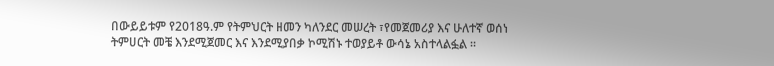በውይይቱም የ2018ዓ.ም የትምህርት ዘመን ካለንደር መሠረት ፣የመጀመሪያ እና ሁለተኛ ወሰነ ትምሀርት መቼ እንደሚጀመር እና እንደሚያበቃ ኮሚሽኑ ተወያይቶ ውሳኔ አስተላልፏል ።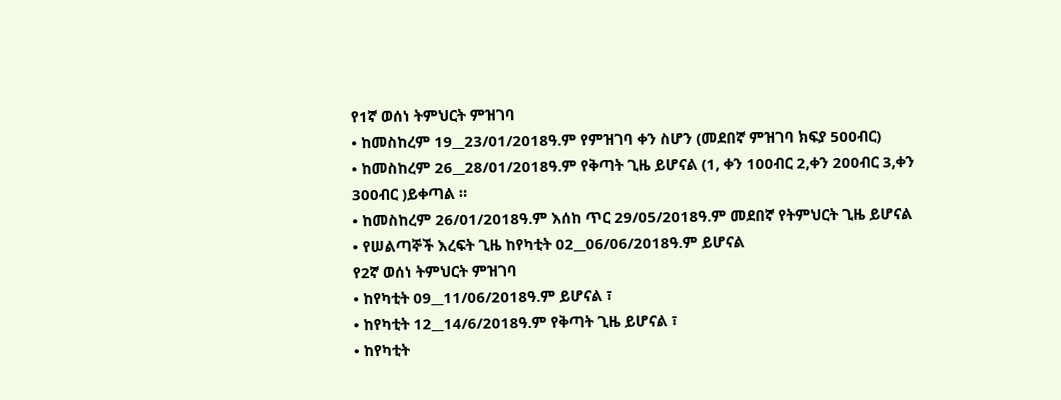የ1ኛ ወሰነ ትምህርት ምዝገባ
• ከመስከረም 19__23/01/2018ዓ.ም የምዝገባ ቀን ስሆን (መደበኛ ምዝገባ ክፍያ 500ብር)
• ከመስከረም 26__28/01/2018ዓ.ም የቅጣት ጊዜ ይሆናል (1, ቀን 100ብር 2,ቀን 200ብር 3,ቀን 300ብር )ይቀጣል ።
• ከመስከረም 26/01/2018ዓ.ም እሰከ ጥር 29/05/2018ዓ.ም መደበኛ የትምህርት ጊዜ ይሆናል
• የሠልጣኞች እረፍት ጊዜ ከየካቲት 02__06/06/2018ዓ.ም ይሆናል
የ2ኛ ወሰነ ትምህርት ምዝገባ
• ከየካቲት 09__11/06/2018ዓ.ም ይሆናል ፣
• ከየካቲት 12__14/6/2018ዓ.ም የቅጣት ጊዜ ይሆናል ፣
• ከየካቲት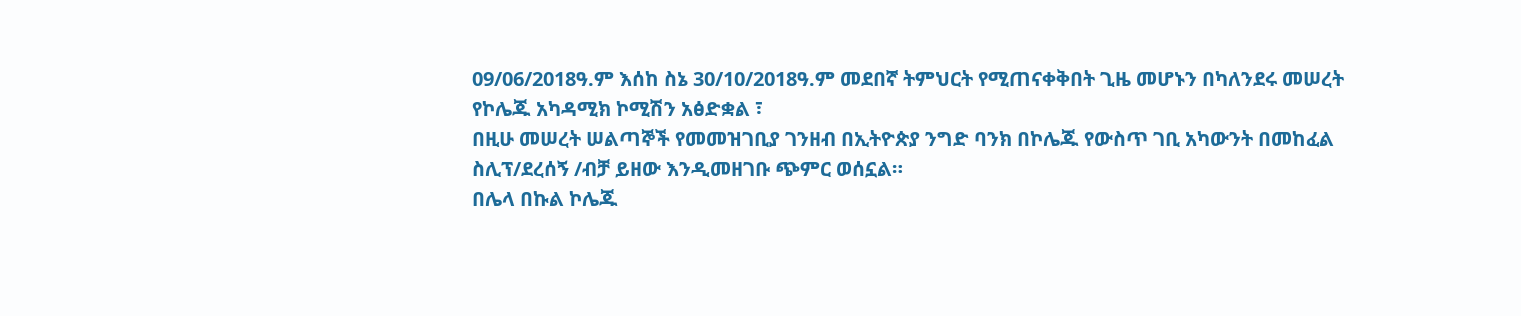09/06/2018ዓ.ም እሰከ ስኔ 30/10/2018ዓ.ም መደበኛ ትምህርት የሚጠናቀቅበት ጊዜ መሆኑን በካለንደሩ መሠረት የኮሌጁ አካዳሚክ ኮሚሽን አፅድቋል ፣
በዚሁ መሠረት ሠልጣኞች የመመዝገቢያ ገንዘብ በኢትዮጵያ ንግድ ባንክ በኮሌጁ የውስጥ ገቢ አካውንት በመከፈል ስሊፕ/ደረሰኝ /ብቻ ይዘው እንዲመዘገቡ ጭምር ወሰኗል።
በሌላ በኩል ኮሌጁ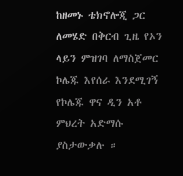ከዘመኑ ቴክኖሎጂ ጋር ለመሄድ በቅርብ ጊዜ የኦን ላይን ምዝገባ ለማስጀመር ኮሌጁ እየሰራ እንደሚገኝ የኮሌጁ ዋና ዲን አቶ ምህረት አድማሱ ያስታውቃሉ ።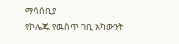ማሳሰቢያ
የኮሌጁ የዉስጥ ገቢ አካውንት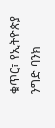ቁጥር፣ የኢትዮጵያ ንግድ ባንክ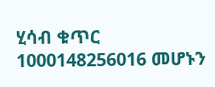ሂሳብ ቁጥር 1000148256016 መሆኑን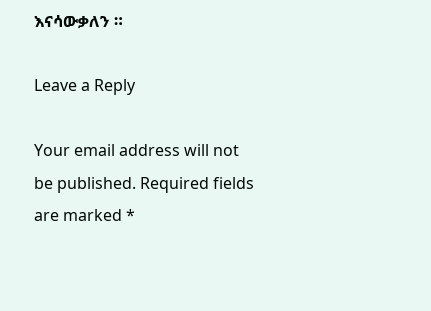እናሳውቃለን ።

Leave a Reply

Your email address will not be published. Required fields are marked *